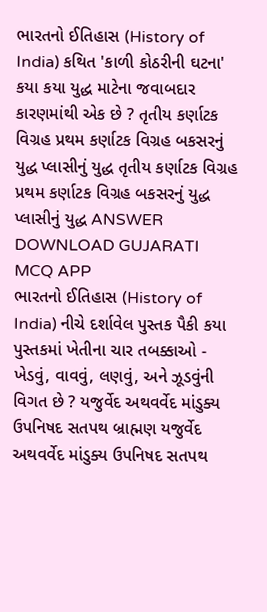ભારતનો ઈતિહાસ (History of India) કથિત 'કાળી કોઠરીની ઘટના' કયા કયા યુદ્ધ માટેના જવાબદાર કારણમાંથી એક છે ? તૃતીય કર્ણાટક વિગ્રહ પ્રથમ કર્ણાટક વિગ્રહ બકસરનું યુદ્ધ પ્લાસીનું યુદ્ધ તૃતીય કર્ણાટક વિગ્રહ પ્રથમ કર્ણાટક વિગ્રહ બકસરનું યુદ્ધ પ્લાસીનું યુદ્ધ ANSWER DOWNLOAD GUJARATI MCQ APP
ભારતનો ઈતિહાસ (History of India) નીચે દર્શાવેલ પુસ્તક પૈકી કયા પુસ્તકમાં ખેતીના ચાર તબક્કાઓ - ખેડવું, વાવવું, લણવું, અને ઝૂડવુંની વિગત છે ? યજુર્વેદ અથવર્વેદ માંડુક્ય ઉપનિષદ સતપથ બ્રાહ્મણ યજુર્વેદ અથવર્વેદ માંડુક્ય ઉપનિષદ સતપથ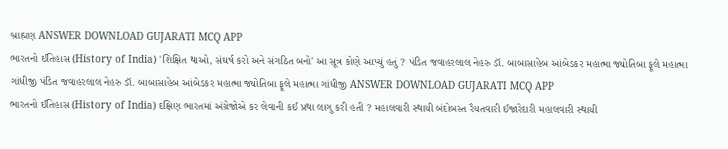બ્રાહ્મણ ANSWER DOWNLOAD GUJARATI MCQ APP
ભારતનો ઈતિહાસ (History of India) 'શિક્ષિત થાઓ, સંઘર્ષ કરો અને સંગઠિત બનો' આ સૂત્ર કોણે આપ્યું હતું ? પંડિત જવાહરલાલ નેહરુ ડૉ. બાબાસાહેબ આંબેડકર મહાત્મા જ્યોતિબા ફૂલે મહાત્મા ગાંધીજી પંડિત જવાહરલાલ નેહરુ ડૉ. બાબાસાહેબ આંબેડકર મહાત્મા જ્યોતિબા ફૂલે મહાત્મા ગાંધીજી ANSWER DOWNLOAD GUJARATI MCQ APP
ભારતનો ઈતિહાસ (History of India) દક્ષિણ ભારતમાં અંગ્રેજોએ કર લેવાની કઈ પ્રથા લાગુ કરી હતી ? મહાલવારી સ્થાયી બંદોબસ્ત રૈયતવારી ઈજારેદારી મહાલવારી સ્થાયી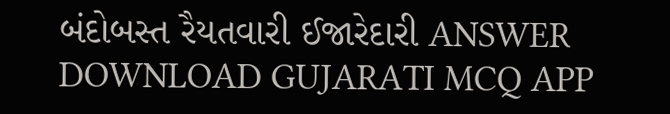બંદોબસ્ત રૈયતવારી ઈજારેદારી ANSWER DOWNLOAD GUJARATI MCQ APP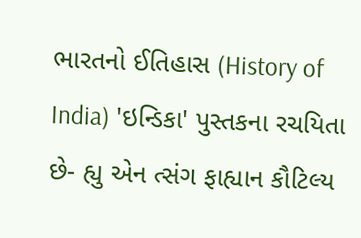ભારતનો ઈતિહાસ (History of India) 'ઇન્ડિકા' પુસ્તકના રચયિતા છે- હ્યુ એન ત્સંગ ફાહ્યાન કૌટિલ્ય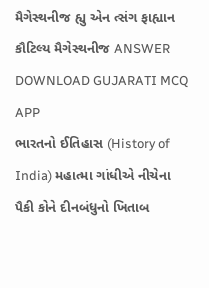મૈગેસ્થનીજ હ્યુ એન ત્સંગ ફાહ્યાન કૌટિલ્ય મૈગેસ્થનીજ ANSWER DOWNLOAD GUJARATI MCQ APP
ભારતનો ઈતિહાસ (History of India) મહાત્મા ગાંધીએ નીચેના પૈકી કોને દીનબંધુનો ખિતાબ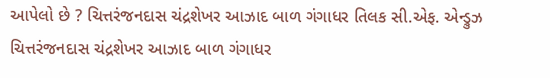આપેલો છે ? ચિત્તરંજનદાસ ચંદ્રશેખર આઝાદ બાળ ગંગાધર તિલક સી.એફ. એન્ડ્રુઝ ચિત્તરંજનદાસ ચંદ્રશેખર આઝાદ બાળ ગંગાધર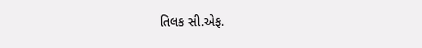તિલક સી.એફ.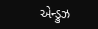એન્ડ્રુઝ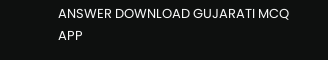ANSWER DOWNLOAD GUJARATI MCQ APP